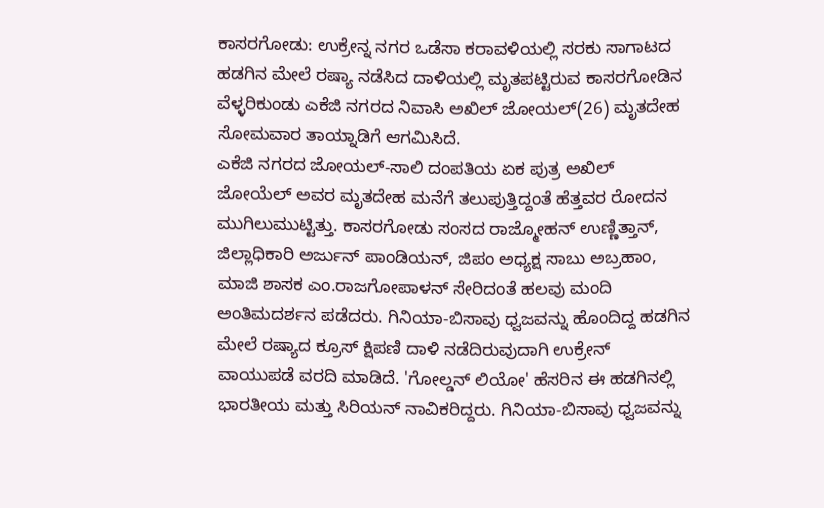ಕಾಸರಗೋಡು: ಉಕ್ರೇನ್ನ ನಗರ ಒಡೆಸಾ ಕರಾವಳಿಯಲ್ಲಿ ಸರಕು ಸಾಗಾಟದ ಹಡಗಿನ ಮೇಲೆ ರಷ್ಯಾ ನಡೆಸಿದ ದಾಳಿಯಲ್ಲಿ ಮೃತಪಟ್ಟಿರುವ ಕಾಸರಗೋಡಿನ ವೆಳ್ಳರಿಕುಂಡು ಎಕೆಜಿ ನಗರದ ನಿವಾಸಿ ಅಖಿಲ್ ಜೋಯಲ್(26) ಮೃತದೇಹ ಸೋಮವಾರ ತಾಯ್ನಾಡಿಗೆ ಆಗಮಿಸಿದೆ.
ಎಕೆಜಿ ನಗರದ ಜೋಯಲ್-ಸಾಲಿ ದಂಪತಿಯ ಏಕ ಪುತ್ರ ಅಖಿಲ್ ಜೋಯೆಲ್ ಅವರ ಮೃತದೇಹ ಮನೆಗೆ ತಲುಪುತ್ತಿದ್ದಂತೆ ಹೆತ್ತವರ ರೋದನ ಮುಗಿಲುಮುಟ್ಟಿತ್ತು. ಕಾಸರಗೋಡು ಸಂಸದ ರಾಜ್ಮೋಹನ್ ಉಣ್ಣಿತ್ತಾನ್, ಜಿಲ್ಲಾಧಿಕಾರಿ ಅರ್ಜುನ್ ಪಾಂಡಿಯನ್, ಜಿಪಂ ಅಧ್ಯಕ್ಷ ಸಾಬು ಅಬ್ರಹಾಂ, ಮಾಜಿ ಶಾಸಕ ಎಂ.ರಾಜಗೋಪಾಳನ್ ಸೇರಿದಂತೆ ಹಲವು ಮಂದಿ ಅಂತಿಮದರ್ಶನ ಪಡೆದರು. ಗಿನಿಯಾ-ಬಿಸಾವು ಧ್ವಜವನ್ನು ಹೊಂದಿದ್ದ ಹಡಗಿನ ಮೇಲೆ ರಷ್ಯಾದ ಕ್ರೂಸ್ ಕ್ಷಿಪಣಿ ದಾಳಿ ನಡೆದಿರುವುದಾಗಿ ಉಕ್ರೇನ್ ವಾಯುಪಡೆ ವರದಿ ಮಾಡಿದೆ. 'ಗೋಲ್ಡನ್ ಲಿಯೋ' ಹೆಸರಿನ ಈ ಹಡಗಿನಲ್ಲಿ ಭಾರತೀಯ ಮತ್ತು ಸಿರಿಯನ್ ನಾವಿಕರಿದ್ದರು. ಗಿನಿಯಾ-ಬಿಸಾವು ಧ್ವಜವನ್ನು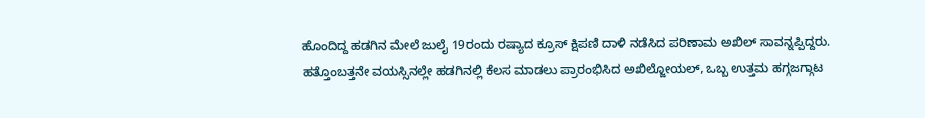ಹೊಂದಿದ್ದ ಹಡಗಿನ ಮೇಲೆ ಜುಲೈ 19ರಂದು ರಷ್ಯಾದ ಕ್ರೂಸ್ ಕ್ಷಿಪಣಿ ದಾಳಿ ನಡೆಸಿದ ಪರಿಣಾಮ ಅಖಿಲ್ ಸಾವನ್ನಪ್ಪಿದ್ದರು.
ಹತ್ತೊಂಬತ್ತನೇ ವಯಸ್ಸಿನಲ್ಲೇ ಹಡಗಿನಲ್ಲಿ ಕೆಲಸ ಮಾಡಲು ಪ್ರಾರಂಭಿಸಿದ ಅಖಿಲ್ಜೋಯಲ್, ಒಬ್ಬ ಉತ್ತಮ ಹಗ್ಗಜಗ್ಗಾಟ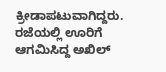ಕ್ರೀಡಾಪಟುವಾಗಿದ್ದರು. ರಜೆಯಲ್ಲಿ ಊರಿಗೆ ಆಗಮಿಸಿದ್ದ ಅಖಿಲ್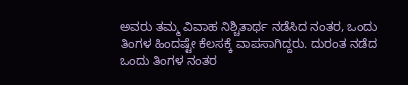ಅವರು ತಮ್ಮ ವಿವಾಹ ನಿಶ್ಚಿತಾರ್ಥ ನಡೆಸಿದ ನಂತರ, ಒಂದು ತಿಂಗಳ ಹಿಂದಷ್ಟೇ ಕೆಲಸಕ್ಕೆ ವಾಪಸಾಗಿದ್ದರು. ದುರಂತ ನಡೆದ ಒಂದು ತಿಂಗಳ ನಂತರ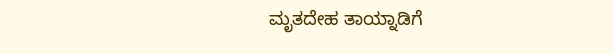ಮೃತದೇಹ ತಾಯ್ನಾಡಿಗೆ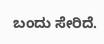ಬಂದು ಸೇರಿದೆ.